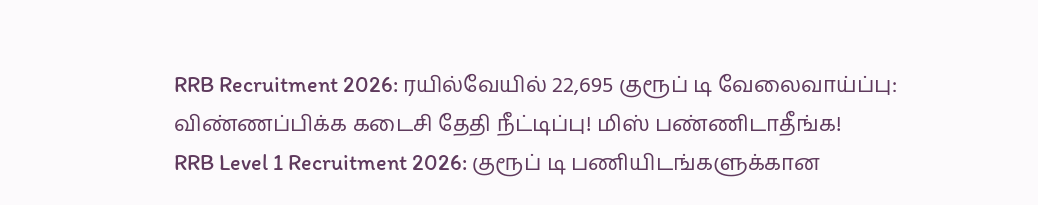RRB Recruitment 2026: ரயில்வேயில் 22,695 குரூப் டி வேலைவாய்ப்பு: விண்ணப்பிக்க கடைசி தேதி நீட்டிப்பு! மிஸ் பண்ணிடாதீங்க!
RRB Level 1 Recruitment 2026: குரூப் டி பணியிடங்களுக்கான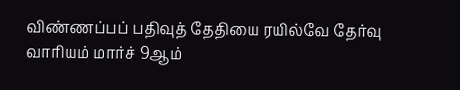விண்ணப்பப் பதிவுத் தேதியை ரயில்வே தேர்வு வாரியம் மார்ச் 9ஆம்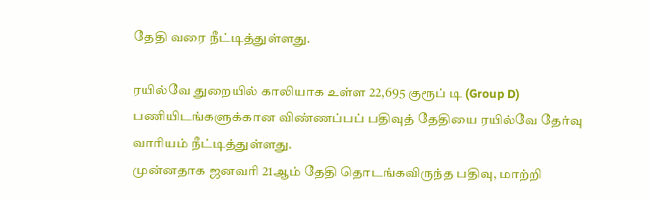தேதி வரை நீட்டித்துள்ளது.

ரயில்வே துறையில் காலியாக உள்ள 22,695 குரூப் டி (Group D) பணியிடங்களுக்கான விண்ணப்பப் பதிவுத் தேதியை ரயில்வே தேர்வு வாரியம் நீட்டித்துள்ளது.
முன்னதாக ஜனவரி 21ஆம் தேதி தொடங்கவிருந்த பதிவு, மாற்றி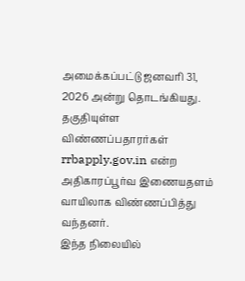அமைக்கப்பட்டு ஜனவரி 31, 2026 அன்று தொடங்கியது. தகுதியுள்ள விண்ணப்பதாரர்கள் rrbapply.gov.in என்ற அதிகாரப்பூர்வ இணையதளம் வாயிலாக விண்ணப்பித்து வந்தனர்.
இந்த நிலையில்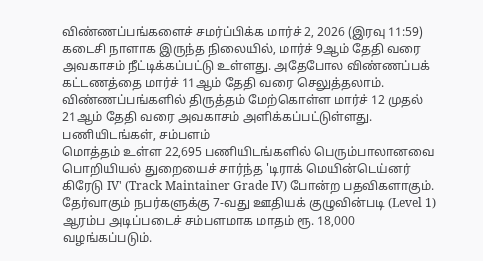விண்ணப்பங்களைச் சமர்ப்பிக்க மார்ச் 2, 2026 (இரவு 11:59) கடைசி நாளாக இருந்த நிலையில், மார்ச் 9ஆம் தேதி வரை அவகாசம் நீட்டிக்கப்பட்டு உள்ளது. அதேபோல விண்ணப்பக் கட்டணத்தை மார்ச் 11ஆம் தேதி வரை செலுத்தலாம். விண்ணப்பங்களில் திருத்தம் மேற்கொள்ள மார்ச் 12 முதல் 21ஆம் தேதி வரை அவகாசம் அளிக்கப்பட்டுள்ளது.
பணியிடங்கள், சம்பளம்
மொத்தம் உள்ள 22,695 பணியிடங்களில் பெரும்பாலானவை பொறியியல் துறையைச் சார்ந்த 'டிராக் மெயின்டெய்னர் கிரேடு IV' (Track Maintainer Grade IV) போன்ற பதவிகளாகும். தேர்வாகும் நபர்களுக்கு 7-வது ஊதியக் குழுவின்படி (Level 1) ஆரம்ப அடிப்படைச் சம்பளமாக மாதம் ரூ. 18,000 வழங்கப்படும்.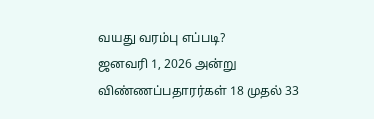வயது வரம்பு எப்படி?
ஜனவரி 1, 2026 அன்று விண்ணப்பதாரர்கள் 18 முதல் 33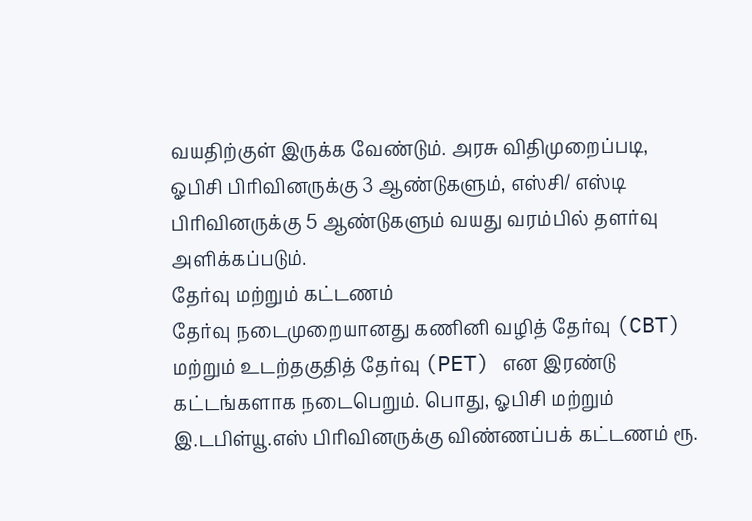வயதிற்குள் இருக்க வேண்டும். அரசு விதிமுறைப்படி, ஓபிசி பிரிவினருக்கு 3 ஆண்டுகளும், எஸ்சி/ எஸ்டி பிரிவினருக்கு 5 ஆண்டுகளும் வயது வரம்பில் தளர்வு அளிக்கப்படும்.
தேர்வு மற்றும் கட்டணம்
தேர்வு நடைமுறையானது கணினி வழித் தேர்வு (CBT) மற்றும் உடற்தகுதித் தேர்வு (PET) என இரண்டு கட்டங்களாக நடைபெறும். பொது, ஓபிசி மற்றும் இ.டபிள்யூ.எஸ் பிரிவினருக்கு விண்ணப்பக் கட்டணம் ரூ.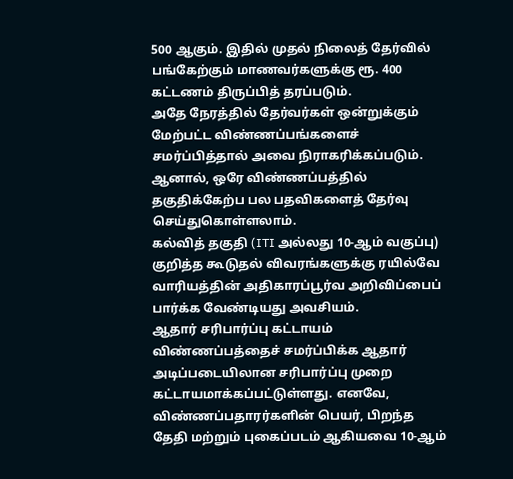500 ஆகும். இதில் முதல் நிலைத் தேர்வில் பங்கேற்கும் மாணவர்களுக்கு ரூ. 400 கட்டணம் திருப்பித் தரப்படும்.
அதே நேரத்தில் தேர்வர்கள் ஒன்றுக்கும் மேற்பட்ட விண்ணப்பங்களைச் சமர்ப்பித்தால் அவை நிராகரிக்கப்படும். ஆனால், ஒரே விண்ணப்பத்தில் தகுதிக்கேற்ப பல பதவிகளைத் தேர்வு செய்துகொள்ளலாம்.
கல்வித் தகுதி (ITI அல்லது 10-ஆம் வகுப்பு) குறித்த கூடுதல் விவரங்களுக்கு ரயில்வே வாரியத்தின் அதிகாரப்பூர்வ அறிவிப்பைப் பார்க்க வேண்டியது அவசியம்.
ஆதார் சரிபார்ப்பு கட்டாயம்
விண்ணப்பத்தைச் சமர்ப்பிக்க ஆதார் அடிப்படையிலான சரிபார்ப்பு முறை கட்டாயமாக்கப்பட்டுள்ளது. எனவே, விண்ணப்பதாரர்களின் பெயர், பிறந்த தேதி மற்றும் புகைப்படம் ஆகியவை 10-ஆம்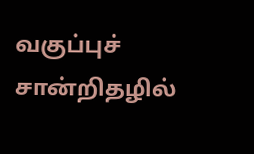வகுப்புச் சான்றிதழில்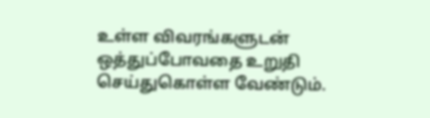உள்ள விவரங்களுடன் ஒத்துப்போவதை உறுதி செய்துகொள்ள வேண்டும்.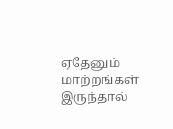ஏதேனும் மாற்றங்கள் இருந்தால்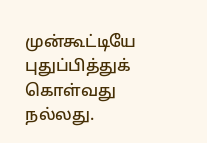முன்கூட்டியே புதுப்பித்துக் கொள்வது நல்லது.